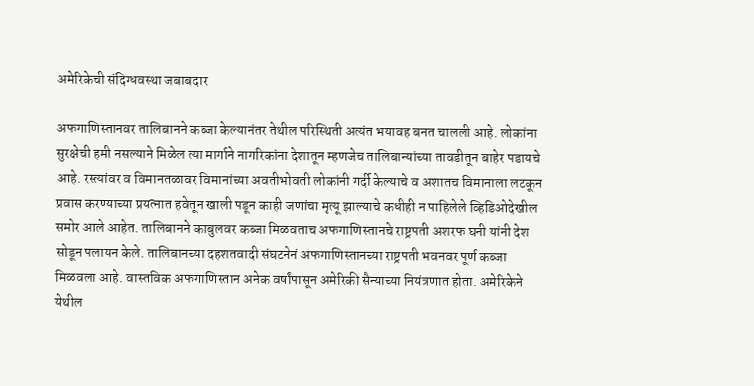अमेरिकेची संदिग्धवस्था जबाबदार

अफगाणिस्तानवर तालिबानने कब्जा केल्यानंतर तेथील परिस्थिती अत्यंत भयावह बनत चालली आहे. लोकांना सुरक्षेची हमी नसल्याने मिळेल त्या मार्गाने नागरिकांना देशातून म्हणजेच तालिबान्यांच्या तावडीतून बाहेर पडायचे आहे. रस्त्यांवर व विमानतळावर विमानांच्या अवतीभोवती लोकांनी गर्दी केल्याचे व अशातच विमानाला लटकून प्रवास करण्याच्या प्रयत्नात हवेतून खाली पडून काही जणांचा मृत्यू झाल्याचे कधीही न पाहिलेले व्हिडिओदेखील समोर आले आहेत. तालिबानने काबुलवर कब्जा मिळवताच अफगाणिस्तानचे राष्ट्रपती अशरफ घनी यांनी देश सोडून पलायन केले. तालिबानच्या दहशतवादी संघटनेनं अफगाणिस्तानच्या राष्ट्रपती भवनवर पूर्ण कब्जा मिळवला आहे. वास्तविक अफगाणिस्तान अनेक वर्षांपासून अमेरिकी सैन्याच्या नियंत्रणात होता. अमेरिकेने येथील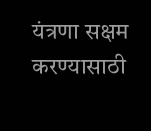यंत्रणा सक्षम करण्यासाठी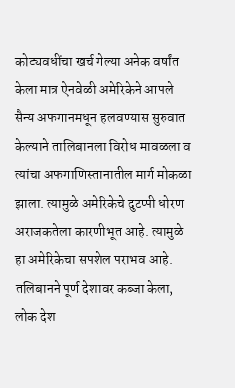कोट्यवधींचा खर्च गेल्या अनेक वर्षांत केला मात्र ऐनवेळी अमेरिकेने आपले सैन्य अफगानमधून हलवण्यास सुरुवात केल्याने तालिबानला विरोध मावळला व त्यांचा अफगाणिस्तानातील मार्ग मोकळा झाला. त्यामुळे अमेरिकेचे दुटप्पी धोरण अराजकतेला कारणीभूत आहे. त्यामुळे हा अमेरिकेचा सपशेल पराभव आहे. तलिबानने पूर्ण देशावर कब्जा केला, लोक देश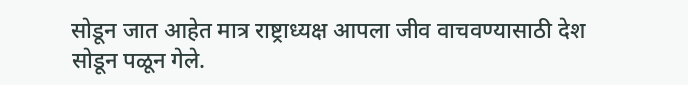सोडून जात आहेत मात्र राष्ट्राध्यक्ष आपला जीव वाचवण्यासाठी देश सोडून पळून गेले.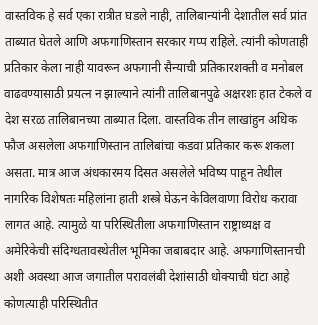वास्तविक हे सर्व एका रात्रीत घडले नाही, तालिबान्यांनी देशातील सर्व प्रांत ताब्यात घेतले आणि अफगाणिस्तान सरकार गप्प राहिले. त्यांनी कोणताही प्रतिकार केला नाही यावरून अफगानी सैन्याची प्रतिकारशक्ती व मनोबल वाढवण्यासाठी प्रयत्न न झाल्याने त्यांनी तालिबानपुढे अक्षरशः हात टेकले व देश सरळ तालिबानच्या ताब्यात दिला. वास्तविक तीन लाखांहुन अधिक फौज असलेला अफगाणिस्तान तालिबांचा कडवा प्रतिकार करू शकला असता. मात्र आज अंधकारमय दिसत असलेले भविष्य पाहून तेथील नागरिक विशेषतः महिलांना हाती शस्त्रे घेऊन केविलवाणा विरोध करावा लागत आहे. त्यामुळे या परिस्थितीला अफगाणिस्तान राष्ट्राध्यक्ष व अमेरिकेची संदिग्धतावस्थेतील भूमिका जबाबदार आहे. अफगाणिस्तानची अशी अवस्था आज जगातील परावलंबी देशांसाठी धोक्याची घंटा आहे कोणत्याही परिस्थितीत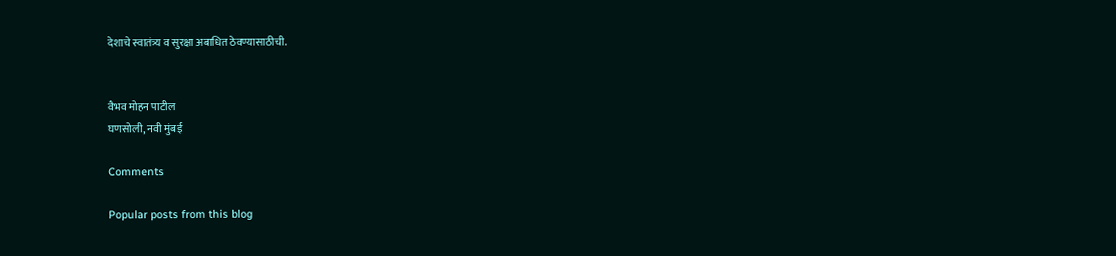देशाचे स्वातंत्र्य व सुरक्षा अबाधित ठेवण्यासाठीची.


वैभव मोहन पाटील
घणसोली, नवी मुंबई

Comments

Popular posts from this blog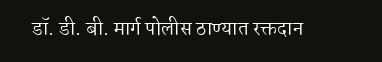डॉ. डी. बी. मार्ग पोलीस ठाण्यात रक्तदान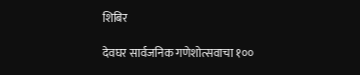शिबिर

देवघर सार्वजनिक गणेशोत्सवाचा १००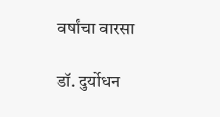वर्षांचा वारसा

डॉ. दुर्योधन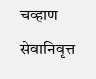चव्हाण सेवानिवृत्त